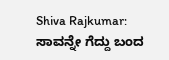Shiva Rajkumar: ಸಾವನ್ನೇ ಗೆದ್ದು ಬಂದ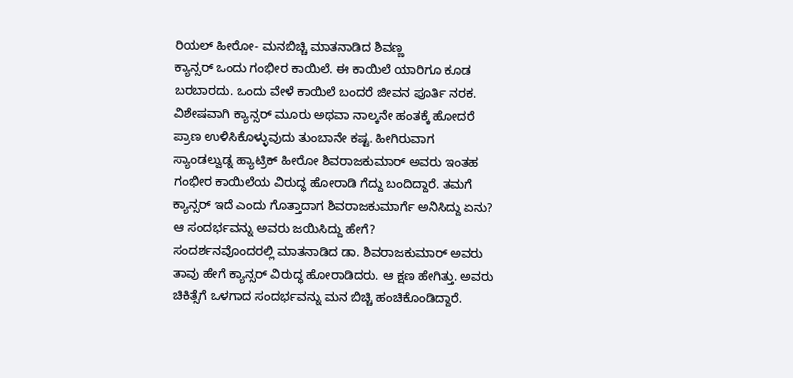ರಿಯಲ್ ಹೀರೋ- ಮನಬಿಚ್ಚಿ ಮಾತನಾಡಿದ ಶಿವಣ್ಣ
ಕ್ಯಾನ್ಸರ್ ಒಂದು ಗಂಭೀರ ಕಾಯಿಲೆ. ಈ ಕಾಯಿಲೆ ಯಾರಿಗೂ ಕೂಡ ಬರಬಾರದು. ಒಂದು ವೇಳೆ ಕಾಯಿಲೆ ಬಂದರೆ ಜೀವನ ಪೂರ್ತಿ ನರಕ. ವಿಶೇಷವಾಗಿ ಕ್ಯಾನ್ಸರ್ ಮೂರು ಅಥವಾ ನಾಲ್ಕನೇ ಹಂತಕ್ಕೆ ಹೋದರೆ ಪ್ರಾಣ ಉಳಿಸಿಕೊಳ್ಳುವುದು ತುಂಬಾನೇ ಕಷ್ಟ. ಹೀಗಿರುವಾಗ ಸ್ಯಾಂಡಲ್ವುಡ್ನ ಹ್ಯಾಟ್ರಿಕ್ ಹೀರೋ ಶಿವರಾಜಕುಮಾರ್ ಅವರು ಇಂತಹ ಗಂಭೀರ ಕಾಯಿಲೆಯ ವಿರುದ್ಧ ಹೋರಾಡಿ ಗೆದ್ದು ಬಂದಿದ್ದಾರೆ. ತಮಗೆ ಕ್ಯಾನ್ಸರ್ ಇದೆ ಎಂದು ಗೊತ್ತಾದಾಗ ಶಿವರಾಜಕುಮಾರ್ಗೆ ಅನಿಸಿದ್ದು ಏನು? ಆ ಸಂದರ್ಭವನ್ನು ಅವರು ಜಯಿಸಿದ್ದು ಹೇಗೆ?
ಸಂದರ್ಶನವೊಂದರಲ್ಲಿ ಮಾತನಾಡಿದ ಡಾ. ಶಿವರಾಜಕುಮಾರ್ ಅವರು ತಾವು ಹೇಗೆ ಕ್ಯಾನ್ಸರ್ ವಿರುದ್ಧ ಹೋರಾಡಿದರು. ಆ ಕ್ಷಣ ಹೇಗಿತ್ತು. ಅವರು ಚಿಕಿತ್ಸೆಗೆ ಒಳಗಾದ ಸಂದರ್ಭವನ್ನು ಮನ ಬಿಚ್ಚಿ ಹಂಚಿಕೊಂಡಿದ್ದಾರೆ.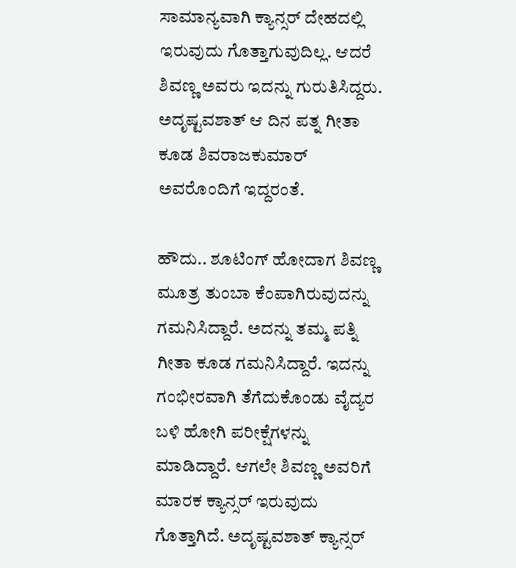ಸಾಮಾನ್ಯವಾಗಿ ಕ್ಯಾನ್ಸರ್ ದೇಹದಲ್ಲಿ ಇರುವುದು ಗೊತ್ತಾಗುವುದಿಲ್ಲ. ಆದರೆ ಶಿವಣ್ಣ ಅವರು ಇದನ್ನು ಗುರುತಿಸಿದ್ದರು. ಅದೃಷ್ಟವಶಾತ್ ಆ ದಿನ ಪತ್ನ ಗೀತಾ ಕೂಡ ಶಿವರಾಜಕುಮಾರ್ ಅವರೊಂದಿಗೆ ಇದ್ದರಂತೆ.

ಹೌದು.. ಶೂಟಿಂಗ್ ಹೋದಾಗ ಶಿವಣ್ಣ ಮೂತ್ರ ತುಂಬಾ ಕೆಂಪಾಗಿರುವುದನ್ನು ಗಮನಿಸಿದ್ದಾರೆ. ಅದನ್ನು ತಮ್ಮ ಪತ್ನಿ ಗೀತಾ ಕೂಡ ಗಮನಿಸಿದ್ದಾರೆ. ಇದನ್ನು ಗಂಭೀರವಾಗಿ ತೆಗೆದುಕೊಂಡು ವೈದ್ಯರ ಬಳಿ ಹೋಗಿ ಪರೀಕ್ಷೆಗಳನ್ನು ಮಾಡಿದ್ದಾರೆ. ಆಗಲೇ ಶಿವಣ್ಣ ಅವರಿಗೆ ಮಾರಕ ಕ್ಯಾನ್ಸರ್ ಇರುವುದು ಗೊತ್ತಾಗಿದೆ. ಅದೃಷ್ಟವಶಾತ್ ಕ್ಯಾನ್ಸರ್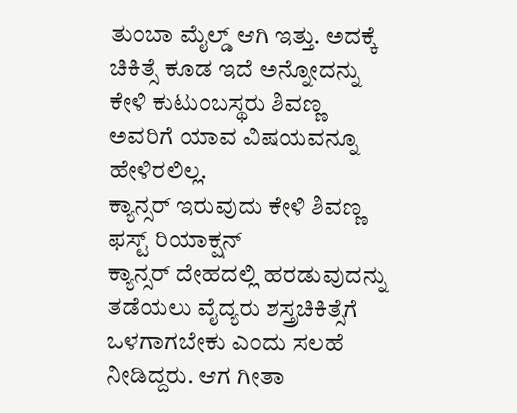ತುಂಬಾ ಮೈಲ್ಡ್ ಆಗಿ ಇತ್ತು. ಅದಕ್ಕೆ ಚಿಕಿತ್ಸೆ ಕೂಡ ಇದೆ ಅನ್ನೋದನ್ನು ಕೇಳಿ ಕುಟುಂಬಸ್ಥರು ಶಿವಣ್ಣ ಅವರಿಗೆ ಯಾವ ವಿಷಯವನ್ನೂ ಹೇಳಿರಲಿಲ್ಲ.
ಕ್ಯಾನ್ಸರ್ ಇರುವುದು ಕೇಳಿ ಶಿವಣ್ಣ ಫಸ್ಟ್ ರಿಯಾಕ್ಷನ್
ಕ್ಯಾನ್ಸರ್ ದೇಹದಲ್ಲಿ ಹರಡುವುದನ್ನು ತಡೆಯಲು ವೈದ್ಯರು ಶಸ್ತ್ರಚಿಕಿತ್ಸೆಗೆ ಒಳಗಾಗಬೇಕು ಎಂದು ಸಲಹೆ ನೀಡಿದ್ದರು. ಆಗ ಗೀತಾ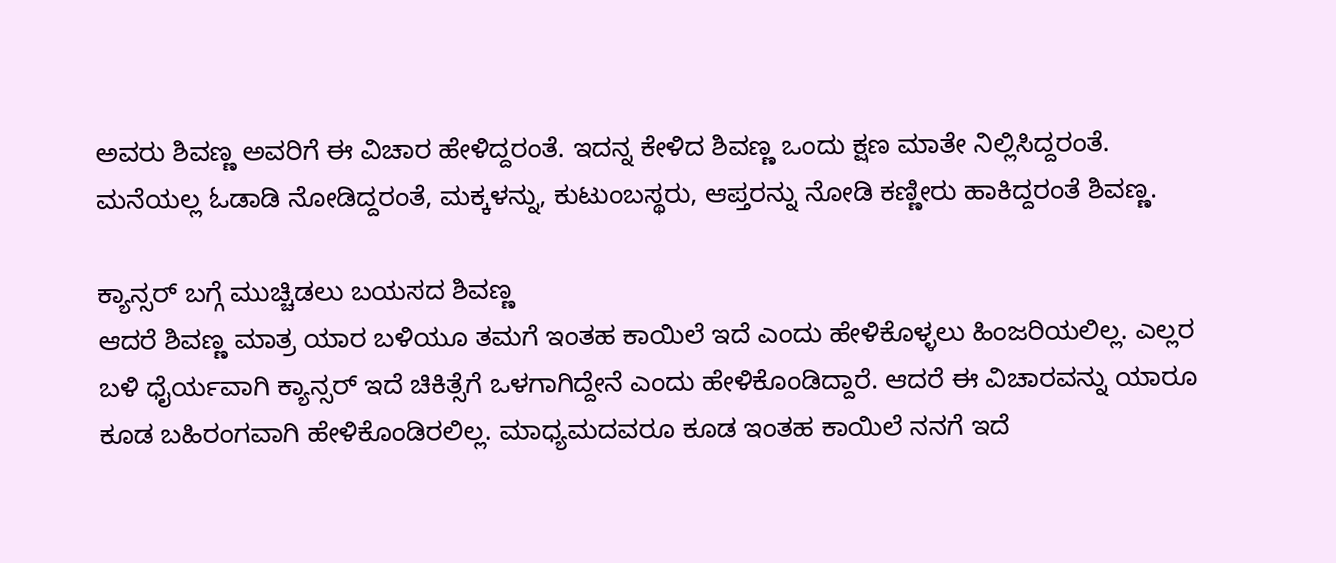ಅವರು ಶಿವಣ್ಣ ಅವರಿಗೆ ಈ ವಿಚಾರ ಹೇಳಿದ್ದರಂತೆ. ಇದನ್ನ ಕೇಳಿದ ಶಿವಣ್ಣ ಒಂದು ಕ್ಷಣ ಮಾತೇ ನಿಲ್ಲಿಸಿದ್ದರಂತೆ. ಮನೆಯಲ್ಲ ಓಡಾಡಿ ನೋಡಿದ್ದರಂತೆ, ಮಕ್ಕಳನ್ನು, ಕುಟುಂಬಸ್ಥರು, ಆಪ್ತರನ್ನು ನೋಡಿ ಕಣ್ಣೀರು ಹಾಕಿದ್ದರಂತೆ ಶಿವಣ್ಣ.

ಕ್ಯಾನ್ಸರ್ ಬಗ್ಗೆ ಮುಚ್ಚಿಡಲು ಬಯಸದ ಶಿವಣ್ಣ
ಆದರೆ ಶಿವಣ್ಣ ಮಾತ್ರ ಯಾರ ಬಳಿಯೂ ತಮಗೆ ಇಂತಹ ಕಾಯಿಲೆ ಇದೆ ಎಂದು ಹೇಳಿಕೊಳ್ಳಲು ಹಿಂಜರಿಯಲಿಲ್ಲ. ಎಲ್ಲರ ಬಳಿ ಧೈರ್ಯವಾಗಿ ಕ್ಯಾನ್ಸರ್ ಇದೆ ಚಿಕಿತ್ಸೆಗೆ ಒಳಗಾಗಿದ್ದೇನೆ ಎಂದು ಹೇಳಿಕೊಂಡಿದ್ದಾರೆ. ಆದರೆ ಈ ವಿಚಾರವನ್ನು ಯಾರೂ ಕೂಡ ಬಹಿರಂಗವಾಗಿ ಹೇಳಿಕೊಂಡಿರಲಿಲ್ಲ. ಮಾಧ್ಯಮದವರೂ ಕೂಡ ಇಂತಹ ಕಾಯಿಲೆ ನನಗೆ ಇದೆ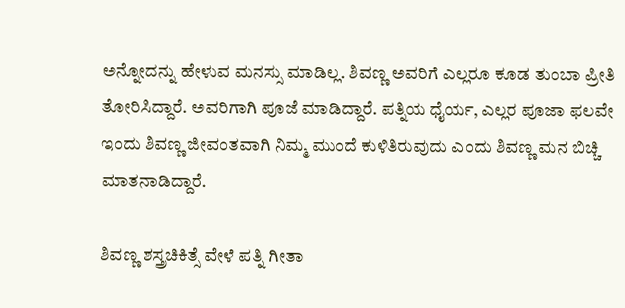ಅನ್ನೋದನ್ನು ಹೇಳುವ ಮನಸ್ಸು ಮಾಡಿಲ್ಲ. ಶಿವಣ್ಣ ಅವರಿಗೆ ಎಲ್ಲರೂ ಕೂಡ ತುಂಬಾ ಪ್ರೀತಿ ತೋರಿಸಿದ್ದಾರೆ. ಅವರಿಗಾಗಿ ಪೂಜೆ ಮಾಡಿದ್ದಾರೆ. ಪತ್ನಿಯ ಧೈರ್ಯ, ಎಲ್ಲರ ಪೂಜಾ ಫಲವೇ ಇಂದು ಶಿವಣ್ಣ ಜೀವಂತವಾಗಿ ನಿಮ್ಮ ಮುಂದೆ ಕುಳಿತಿರುವುದು ಎಂದು ಶಿವಣ್ಣ ಮನ ಬಿಚ್ಚಿ ಮಾತನಾಡಿದ್ದಾರೆ.

ಶಿವಣ್ಣ ಶಸ್ತ್ರಚಿಕಿತ್ಸೆ ವೇಳೆ ಪತ್ನಿ ಗೀತಾ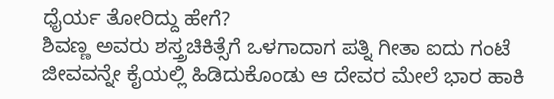ಧೈರ್ಯ ತೋರಿದ್ದು ಹೇಗೆ?
ಶಿವಣ್ಣ ಅವರು ಶಸ್ತ್ರಚಿಕಿತ್ಸೆಗೆ ಒಳಗಾದಾಗ ಪತ್ನಿ ಗೀತಾ ಐದು ಗಂಟೆ ಜೀವವನ್ನೇ ಕೈಯಲ್ಲಿ ಹಿಡಿದುಕೊಂಡು ಆ ದೇವರ ಮೇಲೆ ಭಾರ ಹಾಕಿ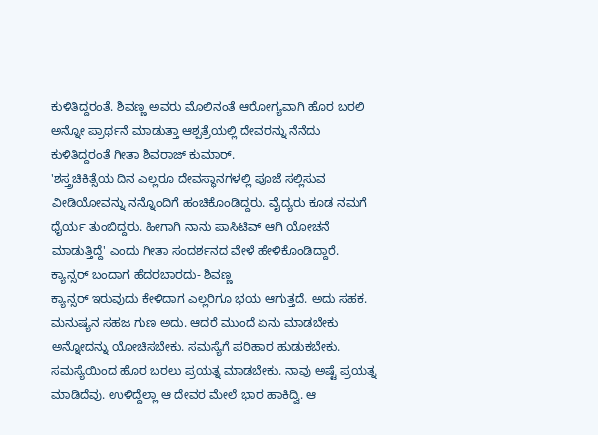ಕುಳಿತಿದ್ದರಂತೆ. ಶಿವಣ್ಣ ಅವರು ಮೊಲಿನಂತೆ ಆರೋಗ್ಯವಾಗಿ ಹೊರ ಬರಲಿ ಅನ್ನೋ ಪ್ರಾರ್ಥನೆ ಮಾಡುತ್ತಾ ಆಶ್ಪತ್ರೆಯಲ್ಲಿ ದೇವರನ್ನು ನೆನೆದು ಕುಳಿತಿದ್ದರಂತೆ ಗೀತಾ ಶಿವರಾಜ್ ಕುಮಾರ್.
'ಶಸ್ತ್ರಚಿಕಿತ್ಸೆಯ ದಿನ ಎಲ್ಲರೂ ದೇವಸ್ಥಾನಗಳಲ್ಲಿ ಪೂಜೆ ಸಲ್ಲಿಸುವ ವೀಡಿಯೋವನ್ನು ನನ್ನೊಂದಿಗೆ ಹಂಚಿಕೊಂಡಿದ್ದರು. ವೈದ್ಯರು ಕೂಡ ನಮಗೆ ಧೈರ್ಯ ತುಂಬಿದ್ದರು. ಹೀಗಾಗಿ ನಾನು ಪಾಸಿಟಿವ್ ಆಗಿ ಯೋಚನೆ ಮಾಡುತ್ತಿದ್ದೆ' ಎಂದು ಗೀತಾ ಸಂದರ್ಶನದ ವೇಳೆ ಹೇಳಿಕೊಂಡಿದ್ದಾರೆ.
ಕ್ಯಾನ್ಸರ್ ಬಂದಾಗ ಹೆದರಬಾರದು- ಶಿವಣ್ಣ
ಕ್ಯಾನ್ಸರ್ ಇರುವುದು ಕೇಳಿದಾಗ ಎಲ್ಲರಿಗೂ ಭಯ ಆಗುತ್ತದೆ. ಅದು ಸಹಕ. ಮನುಷ್ಯನ ಸಹಜ ಗುಣ ಅದು. ಆದರೆ ಮುಂದೆ ಏನು ಮಾಡಬೇಕು ಅನ್ನೋದನ್ನು ಯೋಚಿಸಬೇಕು. ಸಮಸ್ಯೆಗೆ ಪರಿಹಾರ ಹುಡುಕಬೇಕು. ಸಮಸ್ಯೆಯಿಂದ ಹೊರ ಬರಲು ಪ್ರಯತ್ನ ಮಾಡಬೇಕು. ನಾವು ಅಷ್ಟೆ ಪ್ರಯತ್ನ ಮಾಡಿದೆವು. ಉಳಿದ್ದೆಲ್ಲಾ ಆ ದೇವರ ಮೇಲೆ ಭಾರ ಹಾಕಿದ್ವಿ. ಆ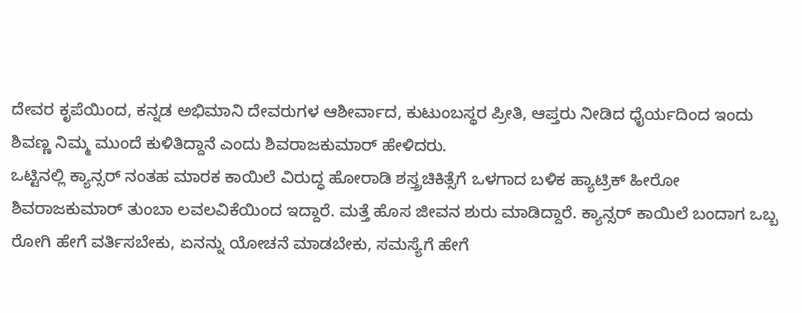ದೇವರ ಕೃಪೆಯಿಂದ, ಕನ್ನಡ ಅಭಿಮಾನಿ ದೇವರುಗಳ ಆಶೀರ್ವಾದ, ಕುಟುಂಬಸ್ಥರ ಪ್ರೀತಿ, ಆಪ್ತರು ನೀಡಿದ ಧೈರ್ಯದಿಂದ ಇಂದು ಶಿವಣ್ಣ ನಿಮ್ಮ ಮುಂದೆ ಕುಳಿತಿದ್ದಾನೆ ಎಂದು ಶಿವರಾಜಕುಮಾರ್ ಹೇಳಿದರು.
ಒಟ್ಟಿನಲ್ಲಿ ಕ್ಯಾನ್ಸರ್ ನಂತಹ ಮಾರಕ ಕಾಯಿಲೆ ವಿರುದ್ಧ ಹೋರಾಡಿ ಶಸ್ತ್ರಚಿಕಿತ್ಸೆಗೆ ಒಳಗಾದ ಬಳಿಕ ಹ್ಯಾಟ್ರಿಕ್ ಹೀರೋ ಶಿವರಾಜಕುಮಾರ್ ತುಂಬಾ ಲವಲವಿಕೆಯಿಂದ ಇದ್ದಾರೆ. ಮತ್ತೆ ಹೊಸ ಜೀವನ ಶುರು ಮಾಡಿದ್ದಾರೆ. ಕ್ಯಾನ್ಸರ್ ಕಾಯಿಲೆ ಬಂದಾಗ ಒಬ್ಬ ರೋಗಿ ಹೇಗೆ ವರ್ತಿಸಬೇಕು, ಏನನ್ನು ಯೋಚನೆ ಮಾಡಬೇಕು, ಸಮಸ್ಯೆಗೆ ಹೇಗೆ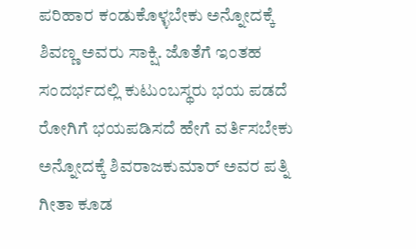ಪರಿಹಾರ ಕಂಡುಕೊಳ್ಳಬೇಕು ಅನ್ನೋದಕ್ಕೆ ಶಿವಣ್ಣ ಅವರು ಸಾಕ್ಷಿ. ಜೊತೆಗೆ ಇಂತಹ ಸಂದರ್ಭದಲ್ಲಿ ಕುಟುಂಬಸ್ಥರು ಭಯ ಪಡದೆ ರೋಗಿಗೆ ಭಯಪಡಿಸದೆ ಹೇಗೆ ವರ್ತಿಸಬೇಕು ಅನ್ನೋದಕ್ಕೆ ಶಿವರಾಜಕುಮಾರ್ ಅವರ ಪತ್ನಿ ಗೀತಾ ಕೂಡ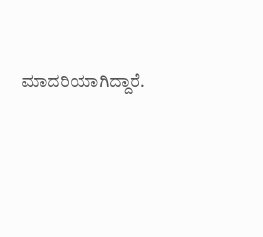ಮಾದರಿಯಾಗಿದ್ದಾರೆ.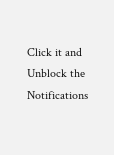Click it and Unblock the Notifications